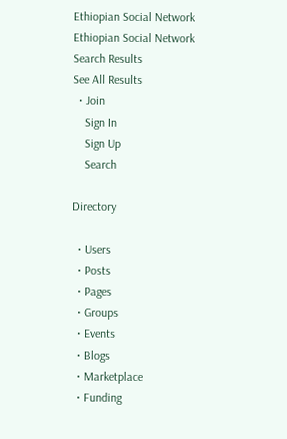Ethiopian Social Network Ethiopian Social Network
Search Results
See All Results
  • Join
    Sign In
    Sign Up
    Search

Directory

  • Users
  • Posts
  • Pages
  • Groups
  • Events
  • Blogs
  • Marketplace
  • Funding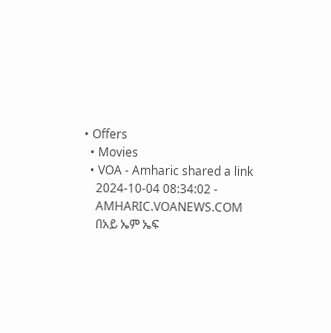• Offers
  • Movies
  • VOA - Amharic shared a link
    2024-10-04 08:34:02 -
    AMHARIC.VOANEWS.COM
    በአይ ኤም ኤፍ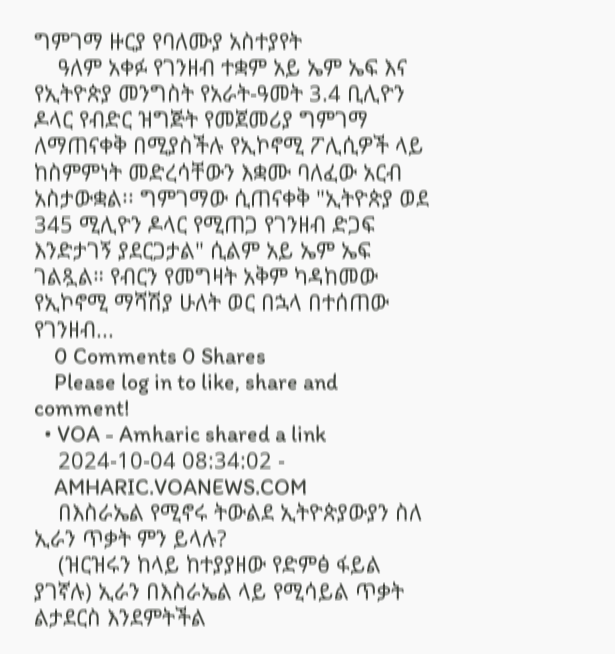ግምገማ ዙርያ የባለሙያ አስተያየት
    ዓለም አቀፉ የገንዘብ ተቋም አይ ኤም ኤፍ እና የኢትዮጵያ መንግስት የአራት-ዓመት 3.4 ቢሊዮን ዶላር የብድር ዝግጅት የመጀመሪያ ግምገማ ለማጠናቀቅ በሚያስችሉ የኢኮኖሚ ፖሊሲዎች ላይ ከስምምነት መድረሳቸውን እቋሙ ባለፈው አርብ አስታውቋል፡፡ ግምገማው ሲጠናቀቅ "ኢትዮጵያ ወደ 345 ሚሊዮን ዶላር የሚጠጋ የገንዘብ ድጋፍ እንድታገኝ ያደርጋታል" ሲልም አይ ኤም ኤፍ ገልጿል። የብርን የመግዛት አቅም ካዳከመው የኢኮኖሚ ማሻሽያ ሁለት ወር በኋላ በተሰጠው የገንዘብ...
    0 Comments 0 Shares
    Please log in to like, share and comment!
  • VOA - Amharic shared a link
    2024-10-04 08:34:02 -
    AMHARIC.VOANEWS.COM
    በእስራኤል የሚኖሩ ትውልደ ኢትዮጵያውያን ስለ ኢራን ጥቃት ምን ይላሉ?
    (ዝርዝሩን ከላይ ከተያያዘው የድምፅ ፋይል ያገኛሉ) ኢራን በእስራኤል ላይ የሚሳይል ጥቃት ልታደርስ እንደምትችል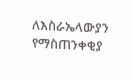ለእስራኤላውያን የማስጠንቀቂያ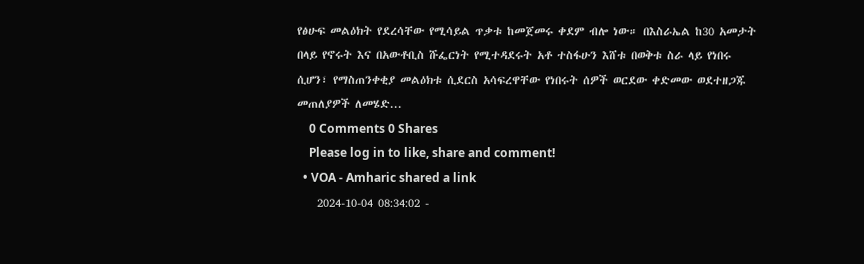የፅሁፍ መልዕክት የደረሳቸው የሚሳይል ጥቃቱ ከመጀመሩ ቀደም ብሎ ነው። በእስራኤል ከ30 አመታት በላይ የኖሩት እና በአውቶቢስ ሹፌርነት የሚተዳደሩት አቶ ተስፋሁን እሸቱ በወቅቱ ስራ ላይ የነበሩ ሲሆን፣ የማስጠንቀቂያ መልዕክቱ ሲደርስ አሳፍረዋቸው የነበሩት ሰዎች ወርደው ቀድመው ወደተዘጋጁ መጠለያዎች ለመሄድ...
    0 Comments 0 Shares
    Please log in to like, share and comment!
  • VOA - Amharic shared a link
    2024-10-04 08:34:02 -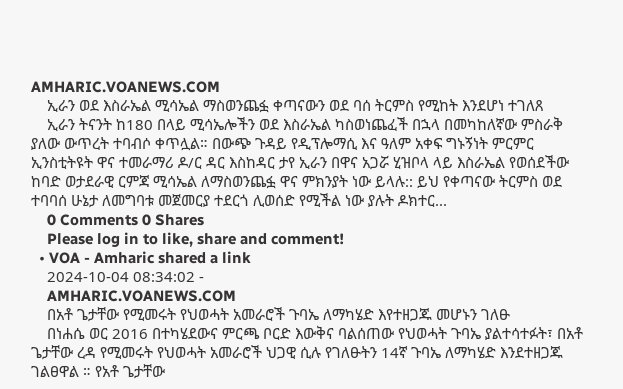AMHARIC.VOANEWS.COM
    ኢራን ወደ እስራኤል ሚሳኤል ማስወንጨፏ ቀጣናውን ወደ ባሰ ትርምስ የሚከት እንደሆነ ተገለጸ
    ኢራን ትናንት ከ180 በላይ ሚሳኤሎችን ወደ እስራኤል ካስወነጨፈች በኋላ በመካከለኛው ምስራቅ ያለው ውጥረት ተባብሶ ቀጥሏል። በውጭ ጉዳይ የዲፕሎማሲ እና ዓለም አቀፍ ግኑኝነት ምርምር ኢንስቲትዩት ዋና ተመራማሪ ዶ/ር ዳር እስከዳር ታየ ኢራን በዋና አጋሯ ሂዝቦላ ላይ እስራኤል የወሰደችው ከባድ ወታደራዊ ርምጃ ሚሳኤል ለማስወንጨፏ ዋና ምክንያት ነው ይላሉ:: ይህ የቀጣናው ትርምስ ወደ ተባባሰ ሁኔታ ለመግባቱ መጀመርያ ተደርጎ ሊወሰድ የሚችል ነው ያሉት ዶክተር...
    0 Comments 0 Shares
    Please log in to like, share and comment!
  • VOA - Amharic shared a link
    2024-10-04 08:34:02 -
    AMHARIC.VOANEWS.COM
    በአቶ ጌታቸው የሚመሩት የህወሓት አመራሮች ጉባኤ ለማካሄድ እየተዘጋጁ መሆኑን ገለፁ
    በነሐሴ ወር 2016 በተካሄደውና ምርጫ ቦርድ እውቅና ባልሰጠው የህወሓት ጉባኤ ያልተሳተፉት፣ በአቶ ጌታቸው ረዳ የሚመሩት የህወሓት አመራሮች ህጋዊ ሲሉ የገለፁትን 14ኛ ጉባኤ ለማካሄድ እንደተዘጋጁ ገልፀዋል ። የአቶ ጌታቸው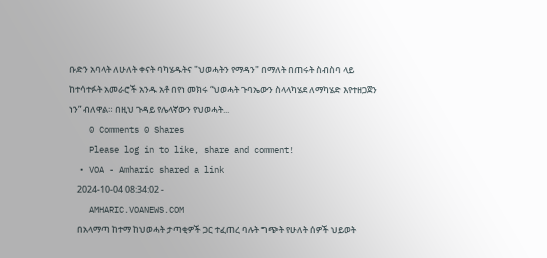ቡድን አባላት ለሁለት ቀናት ባካሄዱትና "ህወሓትን የማዳን" በማለት በጠሩት ስብስባ ላይ ከተሳተፉት አመራሮች አንዱ አቶ በየነ መክሩ “ህወሓት ጉባኤውን ስላላካሄደ ለማካሄድ እየተዘጋጀን ነን” ብለዋል። በዚህ ጉዳይ የሌላኛውን የህወሓት...
    0 Comments 0 Shares
    Please log in to like, share and comment!
  • VOA - Amharic shared a link
    2024-10-04 08:34:02 -
    AMHARIC.VOANEWS.COM
    በአላማጣ ከተማ ከህወሓት ታጣቂዎች ጋር ተፈጠረ ባሉት ግጭት የሁለት ሰዎች ህይወት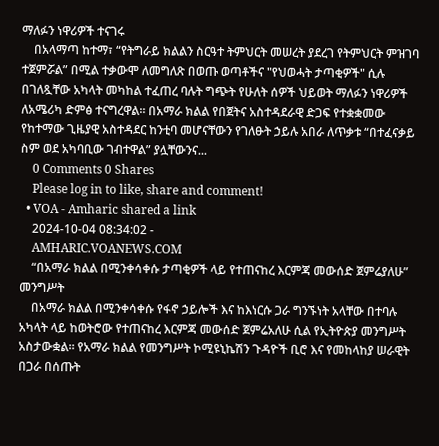ማለፉን ነዋሪዎች ተናገሩ
    በአላማጣ ከተማ፣ “የትግራይ ክልልን ስርዓተ ትምህርት መሠረት ያደረገ የትምህርት ምዝገባ ተጀምሯል” በሚል ተቃውሞ ለመግለጽ በወጡ ወጣቶችና "የህወሓት ታጣቂዎች" ሲሉ በገለጿቸው አካላት መካከል ተፈጠረ ባሉት ግጭት የሁለት ሰዎች ህይወት ማለፉን ነዋሪዎች ለአሜሪካ ድምፅ ተናግረዋል። በአማራ ክልል የበጀትና አስተዳደራዊ ድጋፍ የተቋቋመው የከተማው ጊዜያዊ አስተዳደር ከንቲባ መሆናቸውን የገለፁት ኃይሉ አበራ ለጥቃቱ “በተፈናቃይ ስም ወደ አካባቢው ገብተዋል” ያሏቸውንና...
    0 Comments 0 Shares
    Please log in to like, share and comment!
  • VOA - Amharic shared a link
    2024-10-04 08:34:02 -
    AMHARIC.VOANEWS.COM
    “በአማራ ክልል በሚንቀሳቀሱ ታጣቂዎች ላይ የተጠናከረ እርምጃ መውሰድ ጀምሬያለሁ” መንግሥት
    በአማራ ክልል በሚንቀሳቀሱ የፋኖ ኃይሎች እና ከእነርሱ ጋራ ግንኙነት አላቸው በተባሉ አካላት ላይ ከወትሮው የተጠናከረ እርምጃ መውሰድ ጀምሬአለሁ ሲል የኢትዮጵያ መንግሥት አስታውቋል። የአማራ ክልል የመንግሥት ኮሚዩኒኬሽን ጉዳዮች ቢሮ እና የመከላከያ ሠራዊት በጋራ በሰጡት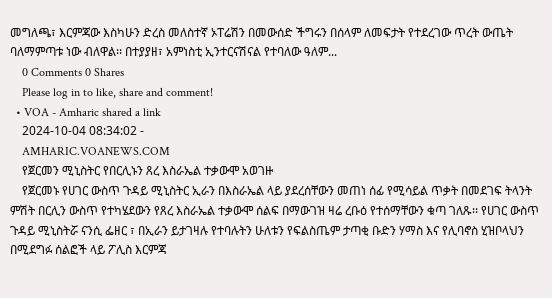መግለጫ፣ እርምጃው እስካሁን ድረስ መለስተኛ ኦፐሬሽን በመውሰድ ችግሩን በሰላም ለመፍታት የተደረገው ጥረት ውጤት ባለማምጣቱ ነው ብለዋል፡፡ በተያያዘ፣ አምነስቲ ኢንተርናሽናል የተባለው ዓለም...
    0 Comments 0 Shares
    Please log in to like, share and comment!
  • VOA - Amharic shared a link
    2024-10-04 08:34:02 -
    AMHARIC.VOANEWS.COM
    የጀርመን ሚኒስትር የበርሊኑን ጸረ እስራኤል ተቃውሞ አወገዙ
    የጀርመኑ የሀገር ውስጥ ጉዳይ ሚኒስትር ኢራን በእስራኤል ላይ ያደረሰቸውን መጠነ ሰፊ የሚሳይል ጥቃት በመደገፍ ትላንት ምሽት በርሊን ውስጥ የተካሄደውን የጸረ እስራኤል ተቃውሞ ሰልፍ በማውገዝ ዛሬ ረቡዕ የተሰማቸውን ቁጣ ገለጹ፡፡ የሀገር ውስጥ ጉዳይ ሚኒስትሯ ናንሲ ፌዘር ፣ በኢራን ይታገዛሉ የተባሉትን ሁለቱን የፍልስጤም ታጣቂ ቡድን ሃማስ እና የሊባኖስ ሂዝቦላህን በሚደግፉ ሰልፎች ላይ ፖሊስ እርምጃ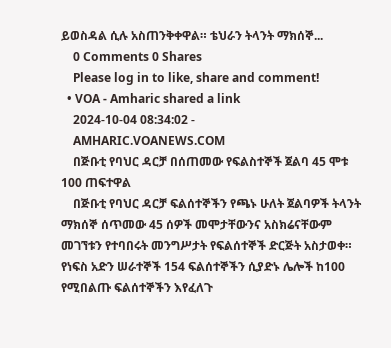ይወስዳል ሲሉ አስጠንቅቀዋል። ቴህራን ትላንት ማክሰኞ...
    0 Comments 0 Shares
    Please log in to like, share and comment!
  • VOA - Amharic shared a link
    2024-10-04 08:34:02 -
    AMHARIC.VOANEWS.COM
    በጅቡቲ የባህር ዳርቻ በሰጠመው የፍልስተኞች ጀልባ 45 ሞቱ 100 ጠፍተዋል
    በጅቡቲ የባህር ዳርቻ ፍልሰተኞችን የጫኑ ሁለት ጀልባዎች ትላንት ማክሰኞ ሰጥመው 45 ሰዎች መሞታቸውንና አስክሬናቸውም መገኘቱን የተባበሩት መንግሥታት የፍልሰተኞች ድርጅት አስታወቀ። የነፍስ አድን ሠራተኞች 154 ፍልሰተኞችን ሲያድኑ ሌሎች ከ100 የሚበልጡ ፍልሰተኞችን እየፈለጉ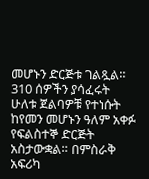መሆኑን ድርጅቱ ገልጿል። 310 ሰዎችን ያሳፈሩት ሁለቱ ጀልባዎቹ የተነሱት ከየመን መሆኑን ዓለም አቀፉ የፍልስተኞ ድርጅት አስታውቋል። በምስራቅ አፍሪካ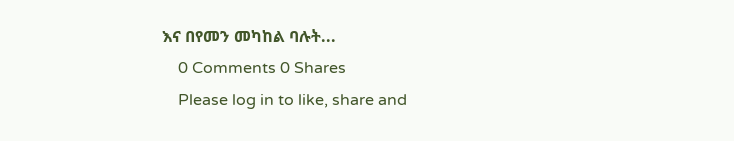እና በየመን መካከል ባሉት...
    0 Comments 0 Shares
    Please log in to like, share and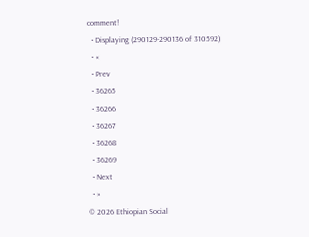comment!
  • Displaying (290129-290136 of 310592)
  • «
  • Prev
  • 36265
  • 36266
  • 36267
  • 36268
  • 36269
  • Next
  • »
© 2026 Ethiopian Social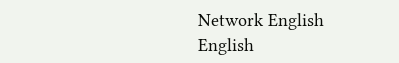Network English
English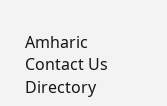Amharic
Contact Us Directory